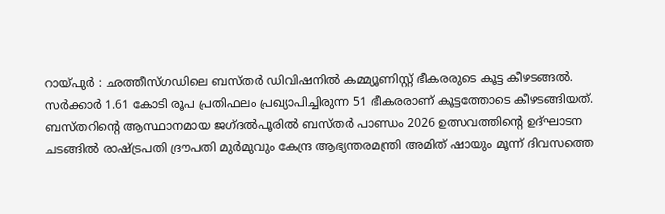റായ്പുർ : ഛത്തീസ്ഗഡിലെ ബസ്തർ ഡിവിഷനിൽ കമ്മ്യൂണിസ്റ്റ് ഭീകരരുടെ കൂട്ട കീഴടങ്ങൽ. സർക്കാർ 1.61 കോടി രൂപ പ്രതിഫലം പ്രഖ്യാപിച്ചിരുന്ന 51 ഭീകരരാണ് കൂട്ടത്തോടെ കീഴടങ്ങിയത്. ബസ്തറിന്റെ ആസ്ഥാനമായ ജഗ്ദൽപൂരിൽ ബസ്തർ പാണ്ഡം 2026 ഉത്സവത്തിന്റെ ഉദ്ഘാടന ചടങ്ങിൽ രാഷ്ട്രപതി ദ്രൗപതി മുർമുവും കേന്ദ്ര ആഭ്യന്തരമന്ത്രി അമിത് ഷായും മൂന്ന് ദിവസത്തെ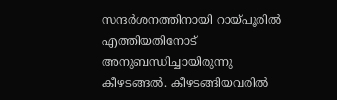സന്ദർശനത്തിനായി റായ്പൂരിൽ എത്തിയതിനോട് അനുബന്ധിച്ചായിരുന്നു കീഴടങ്ങൽ. കീഴടങ്ങിയവരിൽ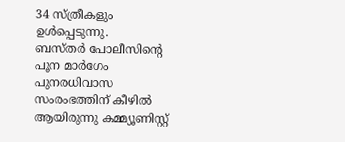34 സ്ത്രീകളും ഉൾപ്പെടുന്നു.
ബസ്തർ പോലീസിന്റെ പൂന മാർഗേം പുനരധിവാസ സംരംഭത്തിന് കീഴിൽ ആയിരുന്നു കമ്മ്യൂണിസ്റ്റ്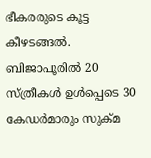ഭീകരരുടെ കൂട്ട കീഴടങ്ങൽ.
ബിജാപൂരിൽ 20 സ്ത്രീകൾ ഉൾപ്പെടെ 30 കേഡർമാരും സുക്മ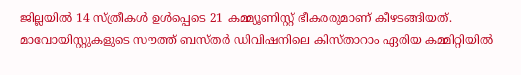ജില്ലയിൽ 14 സ്ത്രീകൾ ഉൾപ്പെടെ 21 കമ്മ്യൂണിസ്റ്റ് ഭീകരരുമാണ് കീഴടങ്ങിയത്. മാവോയിസ്റ്റുകളുടെ സൗത്ത് ബസ്തർ ഡിവിഷനിലെ കിസ്താറാം ഏരിയ കമ്മിറ്റിയിൽ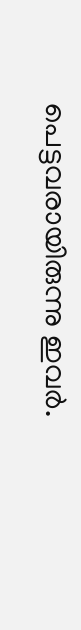പെട്ടവരായിരുന്നു ഇവർ.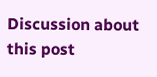Discussion about this post